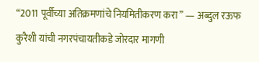“2011 पूर्वीच्या अतिक्रमणांचे नियमितीकरण करा” — अब्दुल रऊफ कुरैशी यांची नगरपंचायतीकडे जोरदार मागणी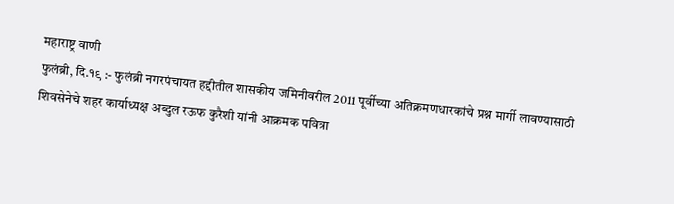महाराष्ट्र वाणी
फुलंब्री, दि.१९ :- फुलंब्री नगरपंचायत हद्दीतील शासकीय जमिनीवरील 2011 पूर्वीच्या अतिक्रमणधारकांचे प्रश्न मार्गी लावण्यासाठी शिवसेनेचे शहर कार्याध्यक्ष अब्दुल रऊफ कुरैशी यांनी आक्रमक पवित्रा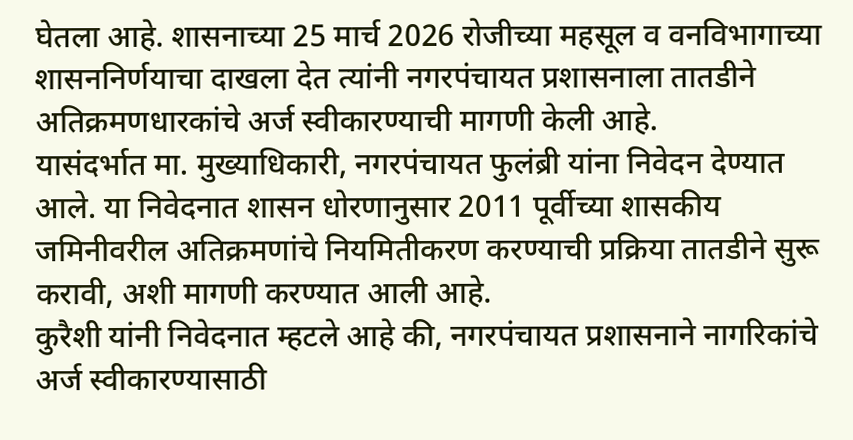घेतला आहे. शासनाच्या 25 मार्च 2026 रोजीच्या महसूल व वनविभागाच्या शासननिर्णयाचा दाखला देत त्यांनी नगरपंचायत प्रशासनाला तातडीने अतिक्रमणधारकांचे अर्ज स्वीकारण्याची मागणी केली आहे.
यासंदर्भात मा. मुख्याधिकारी, नगरपंचायत फुलंब्री यांना निवेदन देण्यात आले. या निवेदनात शासन धोरणानुसार 2011 पूर्वीच्या शासकीय जमिनीवरील अतिक्रमणांचे नियमितीकरण करण्याची प्रक्रिया तातडीने सुरू करावी, अशी मागणी करण्यात आली आहे.
कुरैशी यांनी निवेदनात म्हटले आहे की, नगरपंचायत प्रशासनाने नागरिकांचे अर्ज स्वीकारण्यासाठी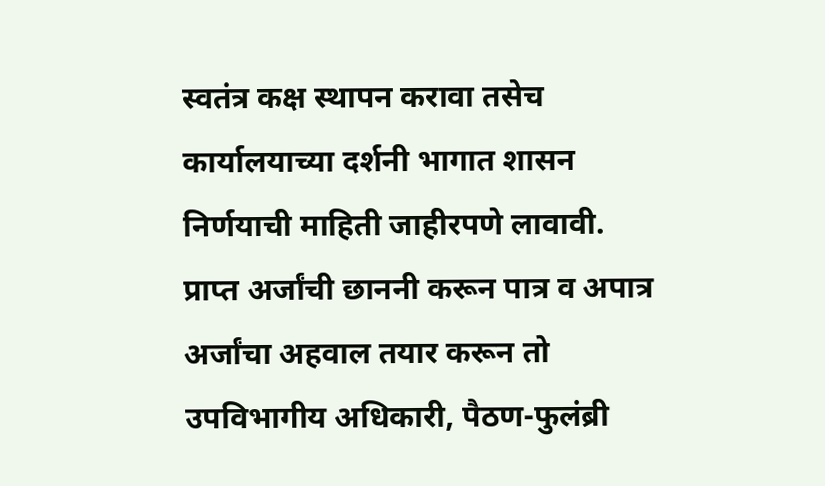स्वतंत्र कक्ष स्थापन करावा तसेच कार्यालयाच्या दर्शनी भागात शासन निर्णयाची माहिती जाहीरपणे लावावी. प्राप्त अर्जांची छाननी करून पात्र व अपात्र अर्जांचा अहवाल तयार करून तो उपविभागीय अधिकारी, पैठण-फुलंब्री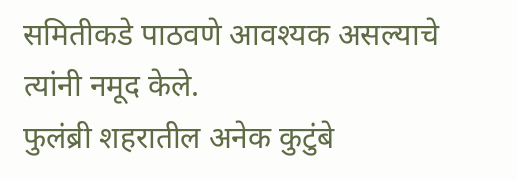समितीकडे पाठवणे आवश्यक असल्याचे त्यांनी नमूद केले.
फुलंब्री शहरातील अनेक कुटुंबे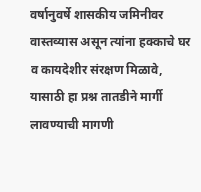वर्षानुवर्षे शासकीय जमिनीवर वास्तव्यास असून त्यांना हक्काचे घर व कायदेशीर संरक्षण मिळावे, यासाठी हा प्रश्न तातडीने मार्गी लावण्याची मागणी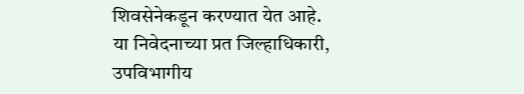शिवसेनेकडून करण्यात येत आहे.
या निवेदनाच्या प्रत जिल्हाधिकारी, उपविभागीय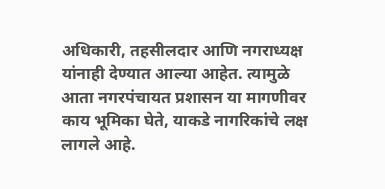अधिकारी, तहसीलदार आणि नगराध्यक्ष यांनाही देण्यात आल्या आहेत. त्यामुळे आता नगरपंचायत प्रशासन या मागणीवर काय भूमिका घेते, याकडे नागरिकांचे लक्ष लागले आहे.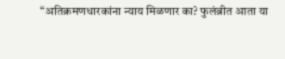“अतिक्रमणधारकांना न्याय मिळणार का? फुलंब्रीत आता या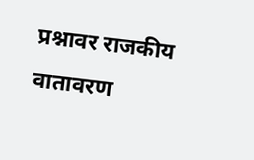प्रश्नावर राजकीय वातावरण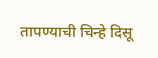तापण्याची चिन्हे दिसू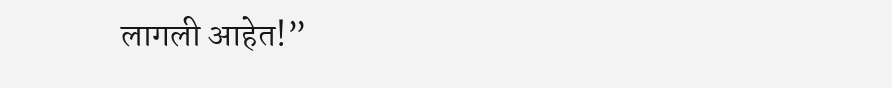लागली आहेत!”